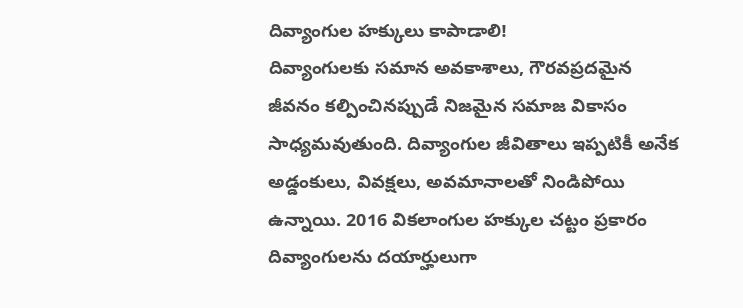దివ్యాంగుల హక్కులు కాపాడాలి!
దివ్యాంగులకు సమాన అవకాశాలు, గౌరవప్రదమైన జీవనం కల్పించినప్పుడే నిజమైన సమాజ వికాసం సాధ్యమవుతుంది. దివ్యాంగుల జీవితాలు ఇప్పటికీ అనేక అడ్డంకులు, వివక్షలు, అవమానాలతో నిండిపోయి ఉన్నాయి. 2016 వికలాంగుల హక్కుల చట్టం ప్రకారం దివ్యాంగులను దయార్హులుగా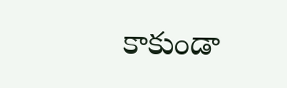కాకుండా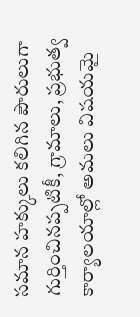సమాన హక్కులు కలిగిన పౌరులుగా గుర్తించినప్పటికీ, గ్రామాలు, ప్రభుత్వ కార్యాలయాల్లో అమలు విషయమై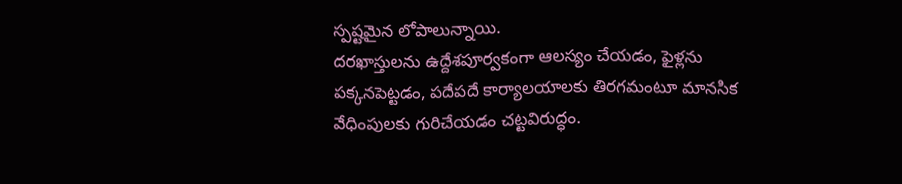స్పష్టమైన లోపాలున్నాయి.
దరఖాస్తులను ఉద్దేశపూర్వకంగా ఆలస్యం చేయడం, ఫైళ్లను పక్కనపెట్టడం, పదేపదే కార్యాలయాలకు తిరగమంటూ మానసిక వేధింపులకు గురిచేయడం చట్టవిరుద్ధం.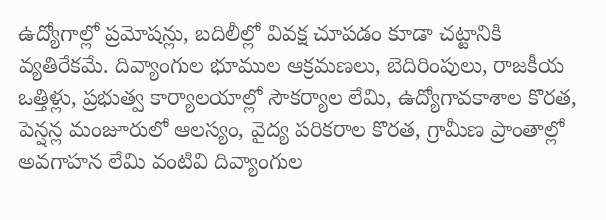ఉద్యోగాల్లో ప్రమోషన్లు, బదిలీల్లో వివక్ష చూపడం కూడా చట్టానికి వ్యతిరేకమే. దివ్యాంగుల భూముల ఆక్రమణలు, బెదిరింపులు, రాజకీయ ఒత్తిళ్లు, ప్రభుత్వ కార్యాలయాల్లో సౌకర్యాల లేమి, ఉద్యోగావకాశాల కొరత, పెన్షన్ల మంజూరులో ఆలస్యం, వైద్య పరికరాల కొరత, గ్రామీణ ప్రాంతాల్లో అవగాహన లేమి వంటివి దివ్యాంగుల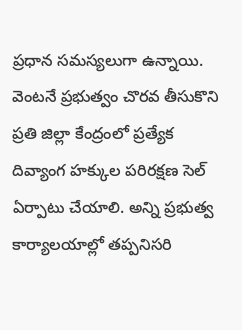ప్రధాన సమస్యలుగా ఉన్నాయి.
వెంటనే ప్రభుత్వం చొరవ తీసుకొని ప్రతి జిల్లా కేంద్రంలో ప్రత్యేక దివ్యాంగ హక్కుల పరిరక్షణ సెల్ ఏర్పాటు చేయాలి. అన్ని ప్రభుత్వ కార్యాలయాల్లో తప్పనిసరి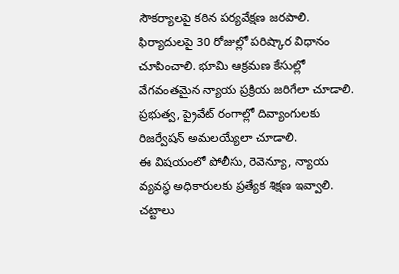సౌకర్యాలపై కఠిన పర్యవేక్షణ జరపాలి. ఫిర్యాదులపై 30 రోజుల్లో పరిష్కార విధానం చూపించాలి. భూమి ఆక్రమణ కేసుల్లో వేగవంతమైన న్యాయ ప్రక్రియ జరిగేలా చూడాలి. ప్రభుత్వ, ప్రైవేట్ రంగాల్లో దివ్యాంగులకు రిజర్వేషన్ అమలయ్యేలా చూడాలి.
ఈ విషయంలో పోలీసు, రెవెన్యూ, న్యాయ వ్యవస్థ అధికారులకు ప్రత్యేక శిక్షణ ఇవ్వాలి. చట్టాలు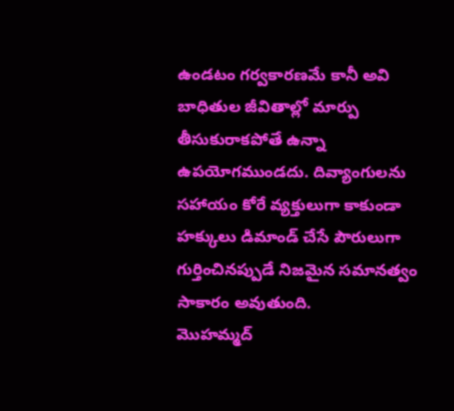ఉండటం గర్వకారణమే కానీ అవి బాధితుల జీవితాల్లో మార్పు తీసుకురాకపోతే ఉన్నా ఉపయోగముండదు. దివ్యాంగులను సహాయం కోరే వ్యక్తులుగా కాకుండా హక్కులు డిమాండ్ చేసే పౌరులుగా గుర్తించినప్పుడే నిజమైన సమానత్వం సాకారం అవుతుంది.
మొహమ్మద్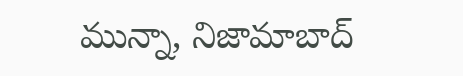మున్నా, నిజామాబాద్